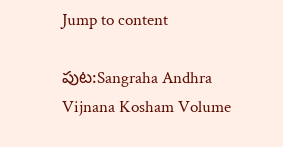Jump to content

పుట:Sangraha Andhra Vijnana Kosham Volume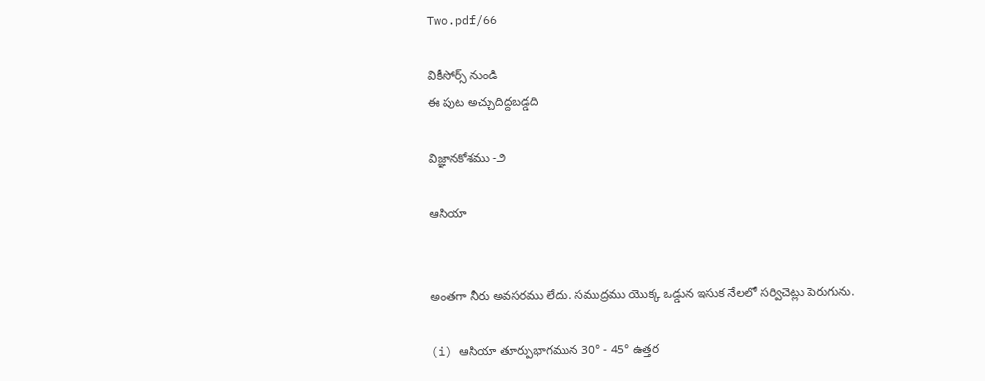Two.pdf/66

వికీసోర్స్ నుండి
ఈ పుట అచ్చుదిద్దబడ్డది

విజ్ఞానకోశము -౨

ఆసియా


అంతగా నీరు అవసరము లేదు. సముద్రము యొక్క ఒడ్డున ఇసుక నేలలో సర్విచెట్లు పెరుగును.

(i) ఆసియా తూర్పుభాగమున 30° - 45° ఉత్తర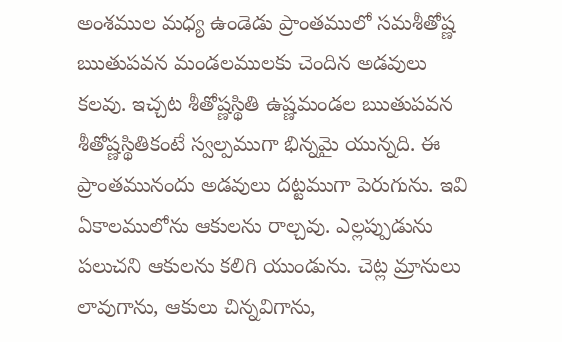అంశముల మధ్య ఉండెడు ప్రాంతములో సమశీతోష్ణ ఋతుపవన మండలములకు చెందిన అడవులు కలవు. ఇచ్చట శీతోష్ణస్థితి ఉష్ణమండల ఋతుపవన శీతోష్ణస్థితికంటే స్వల్పముగా భిన్నమై యున్నది. ఈ ప్రాంతమునందు అడవులు దట్టముగా పెరుగును. ఇవి ఏకాలములోను ఆకులను రాల్చవు. ఎల్లప్పుడును పలుచని ఆకులను కలిగి యుండును. చెట్ల మ్రానులు లావుగాను, ఆకులు చిన్నవిగాను,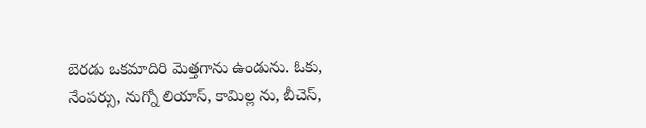బెరడు ఒకమాదిరి మెత్తగాను ఉండును. ఓకు, నేంపర్సు, నుగ్నో లియాస్, కామిల్ల ను, బీచెస్,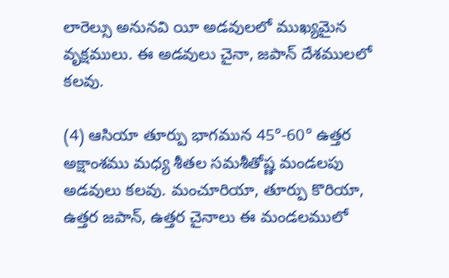లారెల్సు అనునవి యీ అడవులలో ముఖ్యమైన వృక్షములు. ఈ అడవులు చైనా, జపాన్ దేశములలో కలవు.

(4) ఆసియా తూర్పు భాగమున 45°-60° ఉత్తర అక్షాంశము మధ్య శీతల సమశీతోష్ణ మండలపు అడవులు కలవు. మంచూరియా, తూర్పు కొరియా, ఉత్తర జపాన్, ఉత్తర చైనాలు ఈ మండలములో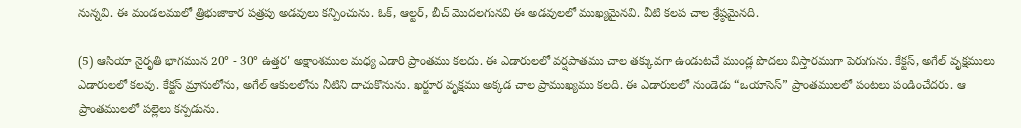నున్నవి. ఈ మండలములో త్రిభుజాకార పత్రపు అడవులు కన్పించును. ఓక్, ఆల్టర్, బీచ్ మొదలగునవి ఈ అడవులలో ముఖ్యమైనవి. వీటి కలప చాల శ్రేష్ఠమైనది.

(5) ఆసియా నైరృతి భాగమున 20° - 30° ఉత్తర' అక్షాంశముల మధ్య ఎడారి ప్రాంతము కలదు. ఈ ఎడారులలో వర్షపాతము చాల తక్కువగా ఉండుటచే ముండ్ల పొదలు విస్తారముగా పెరుగును. కేక్టస్, అగేల్ వృక్షములు ఎడారులలో కలవు. కేక్టస్ మ్రానులోను, అగేల్ ఆకులలోను నీటిని దాచుకొనును. ఖర్జూర వృక్షము అక్కడ చాల ప్రాముఖ్యము కలది. ఈ ఎడారులలో నుండెడు “ఒయాసెస్” ప్రాంతములలో పంటలు పండించేదరు. ఆ ప్రాంతములలో పల్లెలు కన్పడును.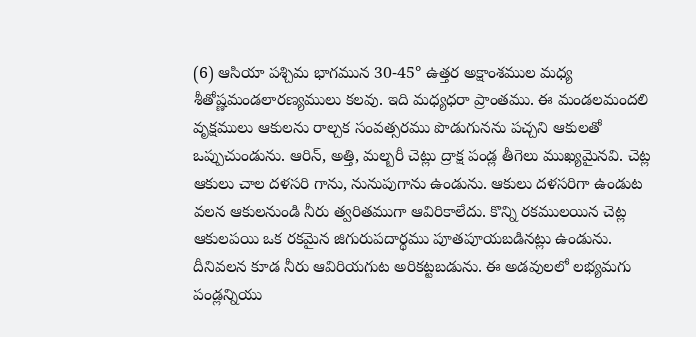(6) ఆసియా పశ్చిమ భాగమున 30-45° ఉత్తర అక్షాంశముల మధ్య శీతోష్ణమండలారణ్యములు కలవు. ఇది మధ్యధరా ప్రాంతము. ఈ మండలమందలి వృక్షములు ఆకులను రాల్చక సంవత్సరము పొడుగునను పచ్చని ఆకులతో ఒప్పుచుండును. ఆరిన్, అత్తి, మల్బరీ చెట్లు ద్రాక్ష పండ్ల తీగెలు ముఖ్యమైనవి. చెట్ల ఆకులు చాల దళసరి గాను, నునుపుగాను ఉండును. ఆకులు దళసరిగా ఉండుట వలన ఆకులనుండి నీరు త్వరితముగా ఆవిరికాలేదు. కొన్ని రకములయిన చెట్ల ఆకులపయి ఒక రకమైన జిగురుపదార్థము పూతపూయబడినట్లు ఉండును. దీనివలన కూడ నీరు ఆవిరియగుట అరికట్టబడును. ఈ అడవులలో లభ్యమగు పండ్లన్నియు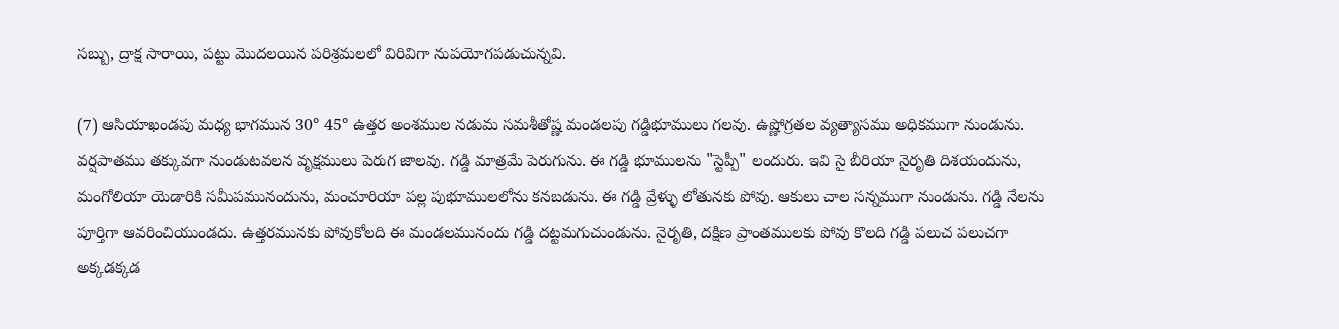సబ్బు, ద్రాక్ష సారాయి, పట్టు మొదలయిన పరిశ్రమలలో విరివిగా నుపయోగపడుచున్నవి.

(7) ఆసియాఖండపు మధ్య భాగమున 30° 45° ఉత్తర అంశముల నడుమ సమశీతోష్ణ మండలపు గడ్డిభూములు గలవు. ఉష్ణోగ్రతల వ్యత్యాసము అధికముగా నుండును. వర్షపాతము తక్కువగా నుండుటవలన వృక్షములు పెరుగ జాలవు. గడ్డి మాత్రమే పెరుగును. ఈ గడ్డి భూములను "స్టెప్పీ" లందురు. ఇవి సై బీరియా నైరృతి దిశయందును, మంగోలియా యెడారికి సమీపమునందును, మంచూరియా పల్ల పుభూములలోను కనబడును. ఈ గడ్డి వ్రేళ్ళు లోతునకు పోవు. ఆకులు చాల సన్నముగా నుండును. గడ్డి నేలను పూర్తిగా ఆవరించియుండదు. ఉత్తరమునకు పోవుకోలది ఈ మండలమునందు గడ్డి దట్టమగుచుండును. నైరృతి, దక్షిణ ప్రాంతములకు పోవు కొలది గడ్డి పలుచ పలుచగా అక్కడక్కడ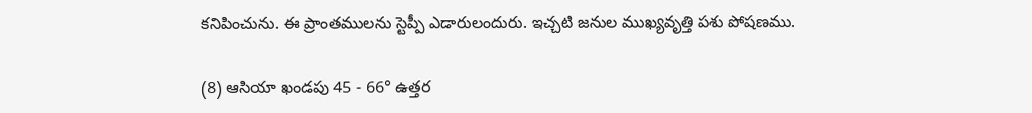కనిపించును. ఈ ప్రాంతములను స్టెప్పీ ఎడారులందురు. ఇచ్చటి జనుల ముఖ్యవృత్తి పశు పోషణము.

(8) ఆసియా ఖండపు 45 - 66° ఉత్తర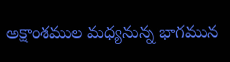అక్షాంశముల మధ్యనున్న భాగమున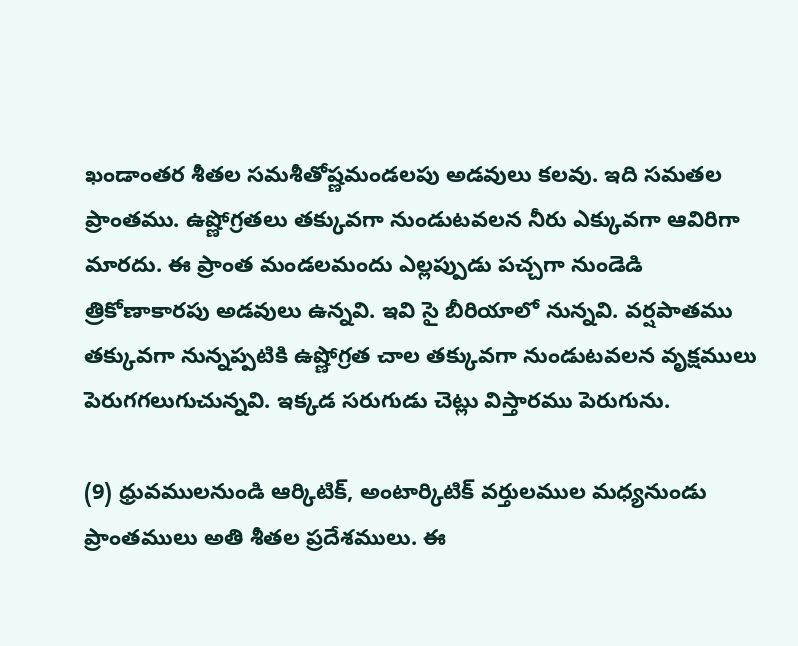ఖండాంతర శీతల సమశీతోష్ణమండలపు అడవులు కలవు. ఇది సమతల ప్రాంతము. ఉష్ణోగ్రతలు తక్కువగా నుండుటవలన నీరు ఎక్కువగా ఆవిరిగా మారదు. ఈ ప్రాంత మండలమందు ఎల్లప్పుడు పచ్చగా నుండెడి త్రికోణాకారపు అడవులు ఉన్నవి. ఇవి సై బీరియాలో నున్నవి. వర్షపాతము తక్కువగా నున్నప్పటికి ఉష్ణోగ్రత చాల తక్కువగా నుండుటవలన వృక్షములు పెరుగగలుగుచున్నవి. ఇక్కడ సరుగుడు చెట్లు విస్తారము పెరుగును.

(9) ధ్రువములనుండి ఆర్కిటిక్, అంటార్కిటిక్ వర్తులముల మధ్యనుండు ప్రాంతములు అతి శీతల ప్రదేశములు. ఈ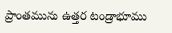ప్రాంతమును ఉత్తర టండ్రాభూము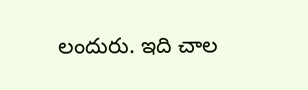లందురు. ఇది చాల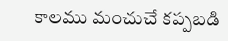కాలము మంచుచే కప్పబడి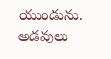యుండును. అడవులు